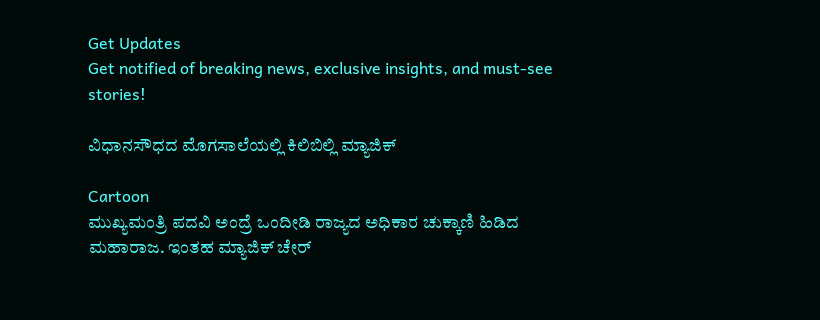Get Updates
Get notified of breaking news, exclusive insights, and must-see stories!

ವಿಧಾನಸೌಧದ ಮೊಗಸಾಲೆಯಲ್ಲಿ ಕಿಲಿಬಿಲ್ಲಿ ಮ್ಯಾಜಿಕ್

Cartoon
ಮುಖ್ಯಮಂತ್ರಿ ಪದವಿ ಅಂದ್ರೆ ಒಂದೀಡಿ ರಾಜ್ಯದ ಅಧಿಕಾರ ಚುಕ್ಕಾಣಿ ಹಿಡಿದ ಮಹಾರಾಜ. ಇಂತಹ ಮ್ಯಾಜಿಕ್ ಚೇರ್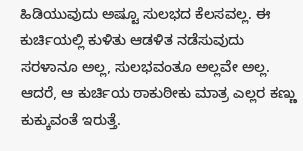ಹಿಡಿಯುವುದು ಅಷ್ಟೂ ಸುಲಭದ ಕೆಲಸವಲ್ಲ. ಈ ಕುರ್ಚಿಯಲ್ಲಿ ಕುಳಿತು ಆಡಳಿತ ನಡೆಸುವುದು ಸರಳಾನೂ ಅಲ್ಲ, ಸುಲಭವಂತೂ ಅಲ್ಲವೇ ಅಲ್ಲ. ಆದರೆ, ಆ ಕುರ್ಚಿಯ ಠಾಕುಠೀಕು ಮಾತ್ರ ಎಲ್ಲರ ಕಣ್ಣು ಕುಕ್ಕುವಂತೆ ಇರುತ್ತೆ.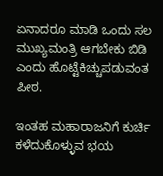ಏನಾದರೂ ಮಾಡಿ ಒಂದು ಸಲ ಮುಖ್ಯಮಂತ್ರಿ ಆಗಬೇಕು ಬಿಡಿ ಎಂದು ಹೊಟ್ಟೆಕಿಚ್ಚುಪಡುವಂತ ಪೀಠ.

ಇಂತಹ ಮಹಾರಾಜನಿಗೆ ಕುರ್ಚಿ ಕಳೆದುಕೊಳ್ಳುವ ಭಯ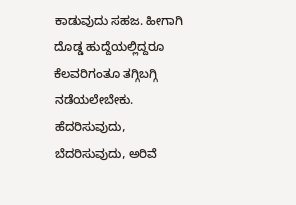ಕಾಡುವುದು ಸಹಜ. ಹೀಗಾಗಿ ದೊಡ್ಡ ಹುದ್ದೆಯಲ್ಲಿದ್ದರೂ ಕೆಲವರಿಗಂತೂ ತಗ್ಗಿಬಗ್ಗಿ ನಡೆಯಲೇಬೇಕು. ಹೆದರಿಸುವುದು, ಬೆದರಿಸುವುದು, ಅರಿವೆ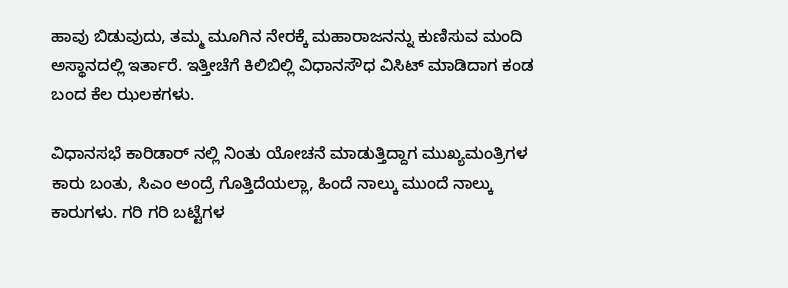ಹಾವು ಬಿಡುವುದು, ತಮ್ಮ ಮೂಗಿನ ನೇರಕ್ಕೆ ಮಹಾರಾಜನನ್ನು ಕುಣಿಸುವ ಮಂದಿ ಅಸ್ಥಾನದಲ್ಲಿ ಇರ್ತಾರೆ. ಇತ್ತೀಚೆಗೆ ಕಿಲಿಬಿಲ್ಲಿ ವಿಧಾನಸೌಧ ವಿಸಿಟ್ ಮಾಡಿದಾಗ ಕಂಡ ಬಂದ ಕೆಲ ಝಲಕಗಳು.

ವಿಧಾನಸಭೆ ಕಾರಿಡಾರ್ ನಲ್ಲಿ ನಿಂತು ಯೋಚನೆ ಮಾಡುತ್ತಿದ್ದಾಗ ಮುಖ್ಯಮಂತ್ರಿಗಳ ಕಾರು ಬಂತು, ಸಿಎಂ ಅಂದ್ರೆ ಗೊತ್ತಿದೆಯಲ್ಲಾ, ಹಿಂದೆ ನಾಲ್ಕು ಮುಂದೆ ನಾಲ್ಕು ಕಾರುಗಳು. ಗರಿ ಗರಿ ಬಟ್ಟೆಗಳ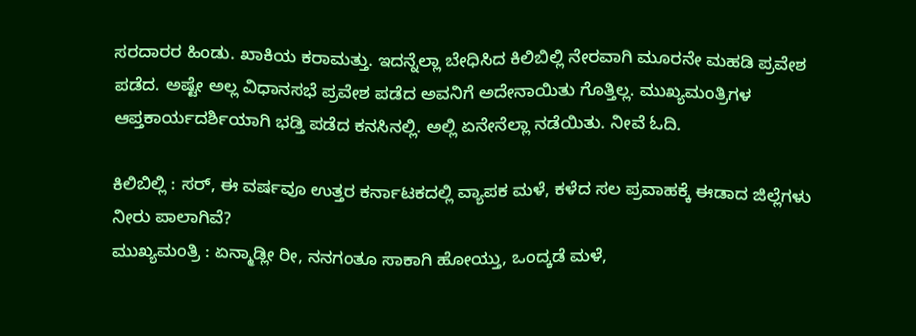ಸರದಾರರ ಹಿಂಡು. ಖಾಕಿಯ ಕರಾಮತ್ತು. ಇದನ್ನೆಲ್ಲಾ ಬೇಧಿಸಿದ ಕಿಲಿಬಿಲ್ಲಿ ನೇರವಾಗಿ ಮೂರನೇ ಮಹಡಿ ಪ್ರವೇಶ ಪಡೆದ. ಅಷ್ಟೇ ಅಲ್ಲ ವಿಧಾನಸಭೆ ಪ್ರವೇಶ ಪಡೆದ ಅವನಿಗೆ ಅದೇನಾಯಿತು ಗೊತ್ತಿಲ್ಲ. ಮುಖ್ಯಮಂತ್ರಿಗಳ ಆಪ್ತಕಾರ್ಯದರ್ಶಿಯಾಗಿ ಭಡ್ತಿ ಪಡೆದ ಕನಸಿನಲ್ಲಿ. ಅಲ್ಲಿ ಏನೇನೆಲ್ಲಾ ನಡೆಯಿತು. ನೀವೆ ಓದಿ.

ಕಿಲಿಬಿಲ್ಲಿ : ಸರ್, ಈ ವರ್ಷವೂ ಉತ್ತರ ಕರ್ನಾಟಕದಲ್ಲಿ ವ್ಯಾಪಕ ಮಳೆ, ಕಳೆದ ಸಲ ಪ್ರವಾಹಕ್ಕೆ ಈಡಾದ ಜಿಲ್ಲೆಗಳು ನೀರು ಪಾಲಾಗಿವೆ?
ಮುಖ್ಯಮಂತ್ರಿ : ಏನ್ಮಾಡ್ಲೀ ರೀ, ನನಗಂತೂ ಸಾಕಾಗಿ ಹೋಯ್ತು, ಒಂದ್ಕಡೆ ಮಳೆ,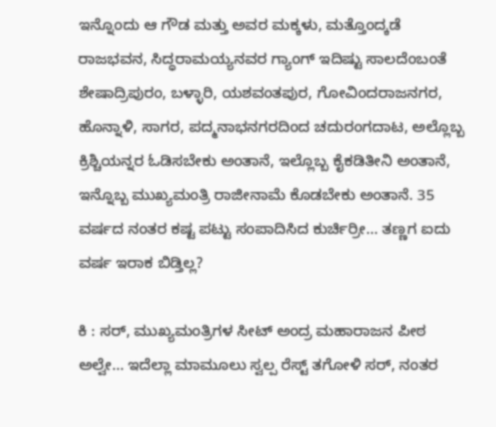ಇನ್ನೊಂದು ಆ ಗೌಡ ಮತ್ತು ಅವರ ಮಕ್ಕಳು, ಮತ್ತೊಂದ್ಕಡೆ ರಾಜಭವನ, ಸಿದ್ಧರಾಮಯ್ಯನವರ ಗ್ಯಾಂಗ್ ಇದಿಷ್ಟು ಸಾಲದೆಂಬಂತೆ ಶೇಷಾದ್ರಿಪುರಂ, ಬಳ್ಳಾರಿ, ಯಶವಂತಪುರ, ಗೋವಿಂದರಾಜನಗರ, ಹೊನ್ನಾಳಿ, ಸಾಗರ, ಪದ್ಮನಾಭನಗರದಿಂದ ಚದುರಂಗದಾಟ, ಅಲ್ಲೊಬ್ಬ ಕ್ರಿಶ್ಚಿಯನ್ನರ ಓಡಿಸಬೇಕು ಅಂತಾನೆ, ಇಲ್ಲೊಬ್ಬ ಕೈಕಡಿತೀನಿ ಅಂತಾನೆ, ಇನ್ನೊಬ್ಬ ಮುಖ್ಯಮಂತ್ರಿ ರಾಜೀನಾಮೆ ಕೊಡಬೇಕು ಅಂತಾನೆ. 35 ವರ್ಷದ ನಂತರ ಕಷ್ಟ ಪಟ್ಟು ಸಂಪಾದಿಸಿದ ಕುರ್ಚಿರ್ರೀ... ತಣ್ಣಗ ಐದು ವರ್ಷ ಇರಾಕ ಬಿಡ್ತಿಲ್ಲ?

ಕಿ : ಸರ್, ಮುಖ್ಯಮಂತ್ರಿಗಳ ಸೀಟ್ ಅಂದ್ರ ಮಹಾರಾಜನ ಪೀಠ ಅಲ್ವೇ... ಇದೆಲ್ಲಾ ಮಾಮೂಲು ಸ್ವಲ್ಪ ರೆಸ್ಟ್ ತಗೋಳಿ ಸರ್, ನಂತರ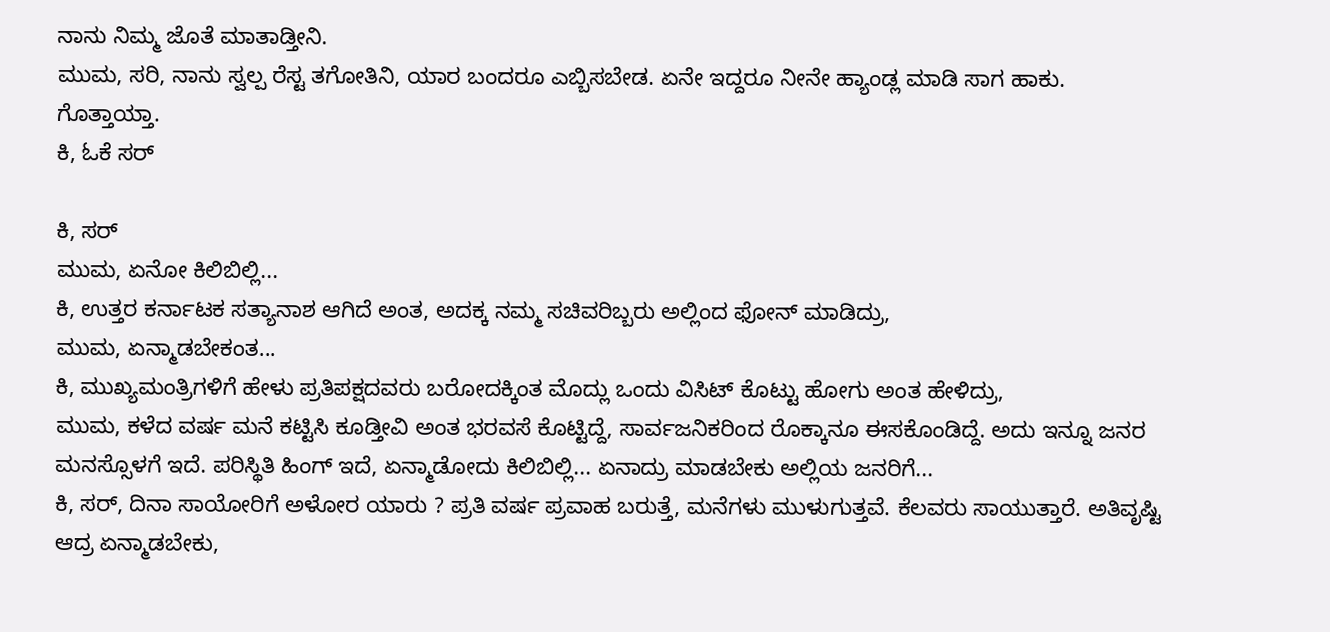ನಾನು ನಿಮ್ಮ ಜೊತೆ ಮಾತಾಡ್ತೀನಿ.
ಮುಮ, ಸರಿ, ನಾನು ಸ್ವಲ್ಪ ರೆಸ್ಟ ತಗೋತಿನಿ, ಯಾರ ಬಂದರೂ ಎಬ್ಬಿಸಬೇಡ. ಏನೇ ಇದ್ದರೂ ನೀನೇ ಹ್ಯಾಂಡ್ಲ ಮಾಡಿ ಸಾಗ ಹಾಕು. ಗೊತ್ತಾಯ್ತಾ.
ಕಿ, ಓಕೆ ಸರ್

ಕಿ, ಸರ್
ಮುಮ, ಏನೋ ಕಿಲಿಬಿಲ್ಲಿ...
ಕಿ, ಉತ್ತರ ಕರ್ನಾಟಕ ಸತ್ಯಾನಾಶ ಆಗಿದೆ ಅಂತ, ಅದಕ್ಕ ನಮ್ಮ ಸಚಿವರಿಬ್ಬರು ಅಲ್ಲಿಂದ ಫೋನ್ ಮಾಡಿದ್ರು,
ಮುಮ, ಏನ್ಮಾಡಬೇಕಂತ...
ಕಿ, ಮುಖ್ಯಮಂತ್ರಿಗಳಿಗೆ ಹೇಳು ಪ್ರತಿಪಕ್ಷದವರು ಬರೋದಕ್ಕಿಂತ ಮೊದ್ಲು ಒಂದು ವಿಸಿಟ್ ಕೊಟ್ಟು ಹೋಗು ಅಂತ ಹೇಳಿದ್ರು,
ಮುಮ, ಕಳೆದ ವರ್ಷ ಮನೆ ಕಟ್ಟಿಸಿ ಕೂಡ್ತೀವಿ ಅಂತ ಭರವಸೆ ಕೊಟ್ಟಿದ್ದೆ, ಸಾರ್ವಜನಿಕರಿಂದ ರೊಕ್ಕಾನೂ ಈಸಕೊಂಡಿದ್ದೆ. ಅದು ಇನ್ನೂ ಜನರ ಮನಸ್ಸೊಳಗೆ ಇದೆ. ಪರಿಸ್ಥಿತಿ ಹಿಂಗ್ ಇದೆ, ಏನ್ಮಾಡೋದು ಕಿಲಿಬಿಲ್ಲಿ... ಏನಾದ್ರು ಮಾಡಬೇಕು ಅಲ್ಲಿಯ ಜನರಿಗೆ...
ಕಿ, ಸರ್, ದಿನಾ ಸಾಯೋರಿಗೆ ಅಳೋರ ಯಾರು ? ಪ್ರತಿ ವರ್ಷ ಪ್ರವಾಹ ಬರುತ್ತೆ, ಮನೆಗಳು ಮುಳುಗುತ್ತವೆ. ಕೆಲವರು ಸಾಯುತ್ತಾರೆ. ಅತಿವೃಷ್ಟಿ ಆದ್ರ ಏನ್ಮಾಡಬೇಕು,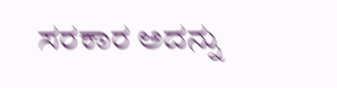ಸರಕಾರ ಅದನ್ನು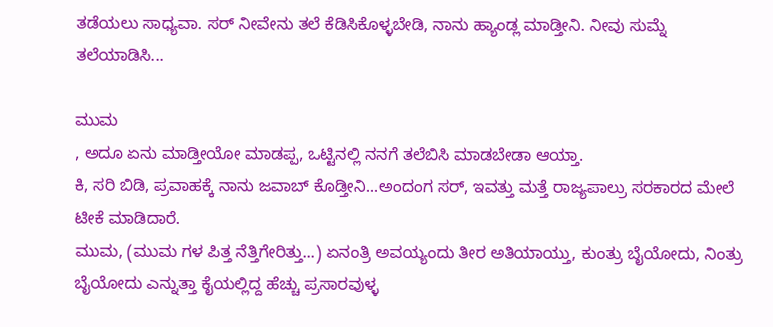ತಡೆಯಲು ಸಾಧ್ಯವಾ. ಸರ್ ನೀವೇನು ತಲೆ ಕೆಡಿಸಿಕೊಳ್ಳಬೇಡಿ, ನಾನು ಹ್ಯಾಂಡ್ಲ ಮಾಡ್ತೀನಿ. ನೀವು ಸುಮ್ನೆ ತಲೆಯಾಡಿಸಿ...

ಮುಮ
, ಅದೂ ಏನು ಮಾಡ್ತೀಯೋ ಮಾಡಪ್ಪ, ಒಟ್ಟಿನಲ್ಲಿ ನನಗೆ ತಲೆಬಿಸಿ ಮಾಡಬೇಡಾ ಆಯ್ತಾ.
ಕಿ, ಸರಿ ಬಿಡಿ, ಪ್ರವಾಹಕ್ಕೆ ನಾನು ಜವಾಬ್ ಕೊಡ್ತೀನಿ...ಅಂದಂಗ ಸರ್, ಇವತ್ತು ಮತ್ತೆ ರಾಜ್ಯಪಾಲ್ರು ಸರಕಾರದ ಮೇಲೆ ಟೀಕೆ ಮಾಡಿದಾರೆ.
ಮುಮ, (ಮುಮ ಗಳ ಪಿತ್ತ ನೆತ್ತಿಗೇರಿತ್ತು...) ಏನಂತ್ರಿ ಅವಯ್ಯಂದು ತೀರ ಅತಿಯಾಯ್ತು, ಕುಂತ್ರು ಬೈಯೋದು, ನಿಂತ್ರು ಬೈಯೋದು ಎನ್ನುತ್ತಾ ಕೈಯಲ್ಲಿದ್ದ ಹೆಚ್ಚು ಪ್ರಸಾರವುಳ್ಳ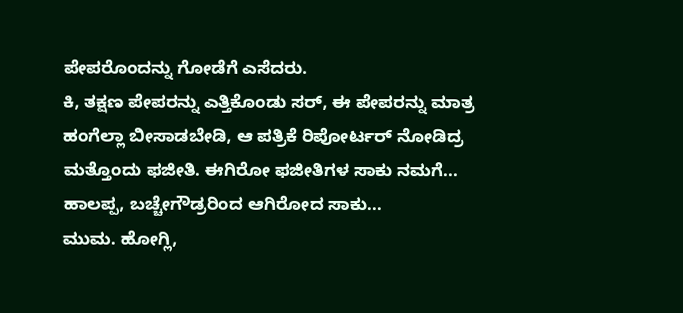ಪೇಪರೊಂದನ್ನು ಗೋಡೆಗೆ ಎಸೆದರು.
ಕಿ, ತಕ್ಷಣ ಪೇಪರನ್ನು ಎತ್ತಿಕೊಂಡು ಸರ್, ಈ ಪೇಪರನ್ನು ಮಾತ್ರ ಹಂಗೆಲ್ಲಾ ಬೀಸಾಡಬೇಡಿ, ಆ ಪತ್ರಿಕೆ ರಿಪೋರ್ಟರ್ ನೋಡಿದ್ರ ಮತ್ತೊಂದು ಫಜೀತಿ. ಈಗಿರೋ ಫಜೀತಿಗಳ ಸಾಕು ನಮಗೆ... ಹಾಲಪ್ಪ, ಬಚ್ಚೇಗೌಡ್ರರಿಂದ ಆಗಿರೋದ ಸಾಕು...
ಮುಮ. ಹೋಗ್ಲಿ,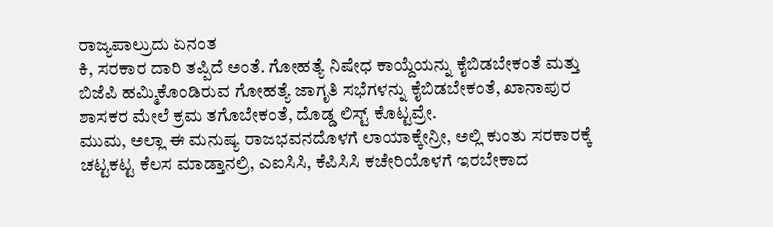ರಾಜ್ಯಪಾಲ್ರುದು ಏನಂತ
ಕಿ, ಸರಕಾರ ದಾರಿ ತಪ್ಪಿದೆ ಅಂತೆ. ಗೋಹತ್ಯೆ ನಿಷೇಧ ಕಾಯ್ದೆಯನ್ನು ಕೈಬಿಡಬೇಕಂತೆ ಮತ್ತು ಬಿಜೆಪಿ ಹಮ್ಮಿಕೊಂಡಿರುವ ಗೋಹತ್ಯೆ ಜಾಗೃತಿ ಸಭೆಗಳನ್ನು ಕೈಬಿಡಬೇಕಂತೆ, ಖಾನಾಪುರ ಶಾಸಕರ ಮೇಲೆ ಕ್ರಮ ತಗೊಬೇಕಂತೆ, ದೊಡ್ಡ ಲಿಸ್ಟ್ ಕೊಟ್ಟವ್ರೇ.
ಮುಮ, ಅಲ್ಲಾ ಈ ಮನುಷ್ಯ ರಾಜಭವನದೊಳಗೆ ಲಾಯಾಕ್ಕೇನ್ರೀ, ಅಲ್ಲಿ ಕುಂತು ಸರಕಾರಕ್ಕೆ ಚಟ್ಟಕಟ್ಟ ಕೆಲಸ ಮಾಡ್ತಾನಲ್ರಿ, ಎಐಸಿಸಿ, ಕೆಪಿಸಿಸಿ ಕಚೇರಿಯೊಳಗೆ ಇರಬೇಕಾದ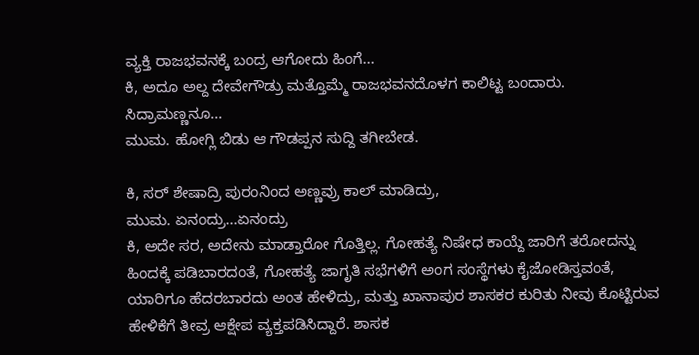ವ್ಯಕ್ತಿ ರಾಜಭವನಕ್ಕೆ ಬಂದ್ರ ಆಗೋದು ಹಿಂಗೆ...
ಕಿ, ಅದೂ ಅಲ್ದ ದೇವೇಗೌಡ್ರು ಮತ್ತೊಮ್ಮೆ ರಾಜಭವನದೊಳಗ ಕಾಲಿಟ್ಟ ಬಂದಾರು. ಸಿದ್ರಾಮಣ್ಣನೂ...
ಮುಮ. ಹೋಗ್ಲಿ ಬಿಡು ಆ ಗೌಡಪ್ಪನ ಸುದ್ದಿ ತಗೀಬೇಡ.

ಕಿ, ಸರ್ ಶೇಷಾದ್ರಿ ಪುರಂನಿಂದ ಅಣ್ಣವ್ರು ಕಾಲ್ ಮಾಡಿದ್ರು,
ಮುಮ. ಏನಂದ್ರು...ಏನಂದ್ರು
ಕಿ, ಅದೇ ಸರ, ಅದೇನು ಮಾಡ್ತಾರೋ ಗೊತ್ತಿಲ್ಲ. ಗೋಹತ್ಯೆ ನಿಷೇಧ ಕಾಯ್ದೆ ಜಾರಿಗೆ ತರೋದನ್ನು ಹಿಂದಕ್ಕೆ ಪಡಿಬಾರದಂತೆ, ಗೋಹತ್ಯೆ ಜಾಗೃತಿ ಸಭೆಗಳಿಗೆ ಅಂಗ ಸಂಸ್ಥೆಗಳು ಕೈಜೋಡಿಸ್ತವಂತೆ, ಯಾರಿಗೂ ಹೆದರಬಾರದು ಅಂತ ಹೇಳಿದ್ರು, ಮತ್ತು ಖಾನಾಪುರ ಶಾಸಕರ ಕುರಿತು ನೀವು ಕೊಟ್ಟಿರುವ ಹೇಳಿಕೆಗೆ ತೀವ್ರ ಆಕ್ಷೇಪ ವ್ಯಕ್ತಪಡಿಸಿದ್ದಾರೆ. ಶಾಸಕ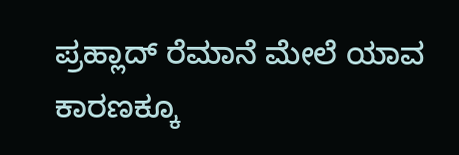ಪ್ರಹ್ಲಾದ್ ರೆಮಾನೆ ಮೇಲೆ ಯಾವ ಕಾರಣಕ್ಕೂ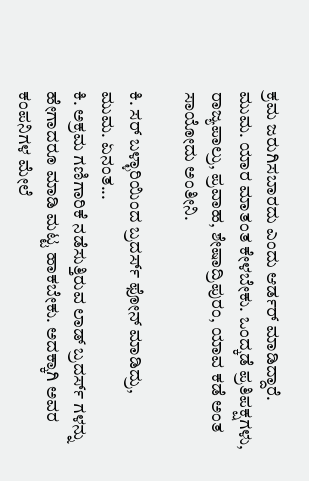ಕ್ರಮ ಜರುಗಿಸಬಾರದು ಎಂದು ಆರ್ಡರ್ ಮಾಡಿದ್ದಾರೆ.
ಮುಮ. ಯಾರ ಮಾತಂತ ಕೇಳಬೇಕು. ಒಂದ್ಕಡೆ ಪ್ರತಿಪಕ್ಷಗಳು, ರಾಜ್ಯಪಾಲ್ರು, ಪ್ರವಾಹ, ಶೇಷಾದ್ರಿಪುರಂ, ಯಾವ ಕಡೆ ಅಂತ ಸಾಯೋದು ಅಂತೀನಿ.

ಕಿ. ಸರ್ ಬಳ್ಳಾರಿಯಿಂದ ಬ್ರದರ್ಸ್ ಫೋನ್ ಮಾಡಿದ್ರು,
ಮುಮ. ಏನಂತ...
ಕಿ. ಅಕ್ರಮ ಗಣಿಗಾರಿಕೆ ನಡೆಸುತ್ತಿರುವ ಲಾಡ್ ಬ್ರದರ್ಸ್ ಗಳನ್ನು ಹೇಗಾದರೂ ಮಾಡಿ ಮಟ್ಟ ಹಾಕಬೇಕು. ಅದಕ್ಕಾಗಿ ಅವರ ಕಂಪನಿಗಳ ಮೇಲೆ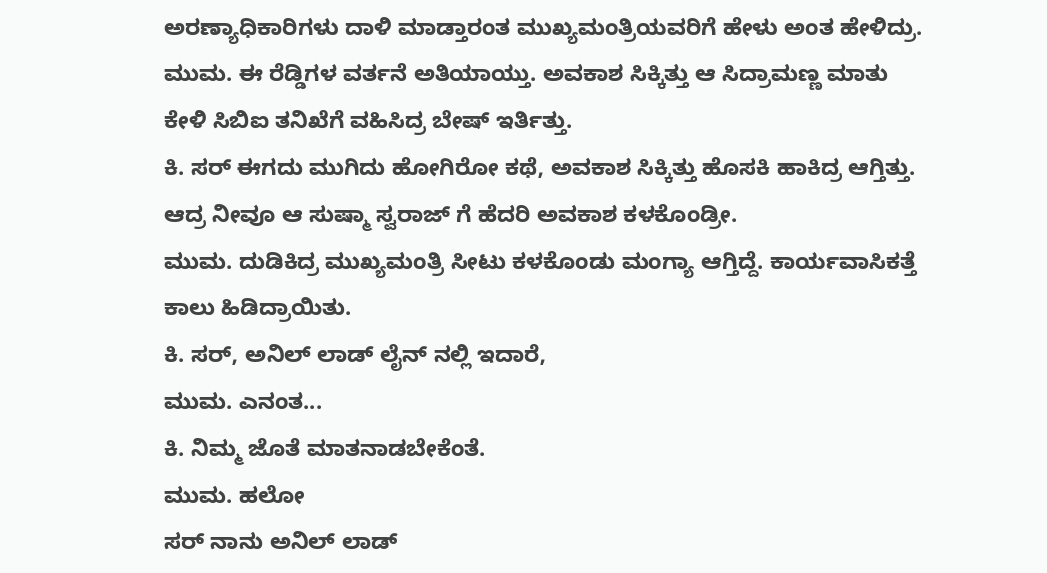ಅರಣ್ಯಾಧಿಕಾರಿಗಳು ದಾಳಿ ಮಾಡ್ತಾರಂತ ಮುಖ್ಯಮಂತ್ರಿಯವರಿಗೆ ಹೇಳು ಅಂತ ಹೇಳಿದ್ರು.
ಮುಮ. ಈ ರೆಡ್ಡಿಗಳ ವರ್ತನೆ ಅತಿಯಾಯ್ತು. ಅವಕಾಶ ಸಿಕ್ಕಿತ್ತು ಆ ಸಿದ್ರಾಮಣ್ಣ ಮಾತು ಕೇಳಿ ಸಿಬಿಐ ತನಿಖೆಗೆ ವಹಿಸಿದ್ರ ಬೇಷ್ ಇರ್ತಿತ್ತು.
ಕಿ. ಸರ್ ಈಗದು ಮುಗಿದು ಹೋಗಿರೋ ಕಥೆ, ಅವಕಾಶ ಸಿಕ್ಕಿತ್ತು ಹೊಸಕಿ ಹಾಕಿದ್ರ ಆಗ್ತಿತ್ತು. ಆದ್ರ ನೀವೂ ಆ ಸುಷ್ಮಾ ಸ್ವರಾಜ್ ಗೆ ಹೆದರಿ ಅವಕಾಶ ಕಳಕೊಂಡ್ರೀ.
ಮುಮ. ದುಡಿಕಿದ್ರ ಮುಖ್ಯಮಂತ್ರಿ ಸೀಟು ಕಳಕೊಂಡು ಮಂಗ್ಯಾ ಆಗ್ತಿದ್ದೆ. ಕಾರ್ಯವಾಸಿಕತ್ತೆ ಕಾಲು ಹಿಡಿದ್ರಾಯಿತು.
ಕಿ. ಸರ್, ಅನಿಲ್ ಲಾಡ್ ಲೈನ್ ನಲ್ಲಿ ಇದಾರೆ,
ಮುಮ. ಎನಂತ...
ಕಿ. ನಿಮ್ಮ ಜೊತೆ ಮಾತನಾಡಬೇಕೆಂತೆ.
ಮುಮ. ಹಲೋ
ಸರ್ ನಾನು ಅನಿಲ್ ಲಾಡ್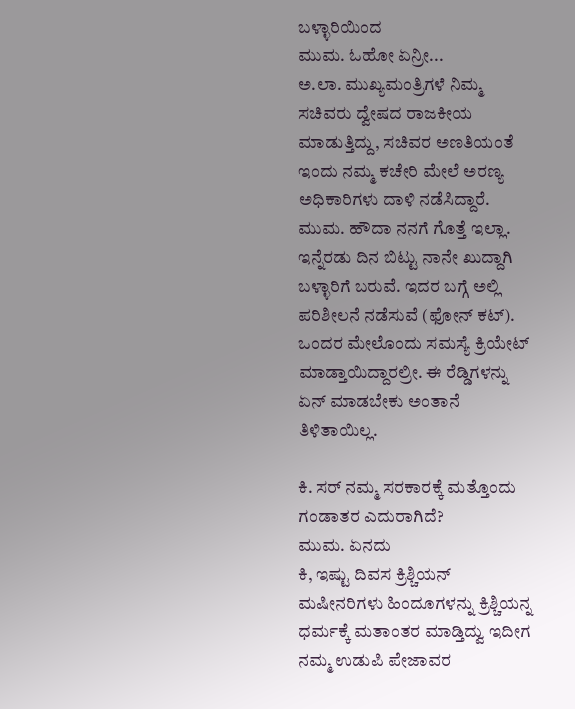ಬಳ್ಳಾರಿಯಿಂದ
ಮುಮ. ಓಹೋ ಏನ್ರೀ...
ಅ.ಲಾ. ಮುಖ್ಯಮಂತ್ರಿಗಳೆ ನಿಮ್ಮ ಸಚಿವರು ದ್ವೇಷದ ರಾಜಕೀಯ ಮಾಡುತ್ತಿದ್ದು, ಸಚಿವರ ಅಣತಿಯಂತೆ ಇಂದು ನಮ್ಮ ಕಚೇರಿ ಮೇಲೆ ಅರಣ್ಯ ಅಧಿಕಾರಿಗಳು ದಾಳಿ ನಡೆಸಿದ್ದಾರೆ.
ಮುಮ. ಹೌದಾ ನನಗೆ ಗೊತ್ತೆ ಇಲ್ಲಾ. ಇನ್ನೆರಡು ದಿನ ಬಿಟ್ಟು ನಾನೇ ಖುದ್ದಾಗಿ ಬಳ್ಳಾರಿಗೆ ಬರುವೆ. ಇದರ ಬಗ್ಗೆ ಅಲ್ಲಿ ಪರಿಶೀಲನೆ ನಡೆಸುವೆ (ಫೋನ್ ಕಟ್). ಒಂದರ ಮೇಲೊಂದು ಸಮಸ್ಯೆ ಕ್ರಿಯೇಟ್ ಮಾಡ್ತಾಯಿದ್ದಾರಲ್ರೀ. ಈ ರೆಡ್ಡಿಗಳನ್ನು ಏನ್ ಮಾಡಬೇಕು ಅಂತಾನೆ ತಿಳಿತಾಯಿಲ್ಲ.

ಕಿ. ಸರ್ ನಮ್ಮ ಸರಕಾರಕ್ಕೆ ಮತ್ತೊಂದು ಗಂಡಾತರ ಎದುರಾಗಿದೆ?
ಮುಮ. ಏನದು
ಕಿ, ಇಷ್ಟು ದಿವಸ ಕ್ರಿಶ್ಚಿಯನ್ ಮಷೀನರಿಗಳು ಹಿಂದೂಗಳನ್ನು ಕ್ರಿಶ್ಚಿಯನ್ನ ಧರ್ಮಕ್ಕೆ ಮತಾಂತರ ಮಾಡ್ತಿದ್ವು ಇದೀಗ ನಮ್ಮ ಉಡುಪಿ ಪೇಜಾವರ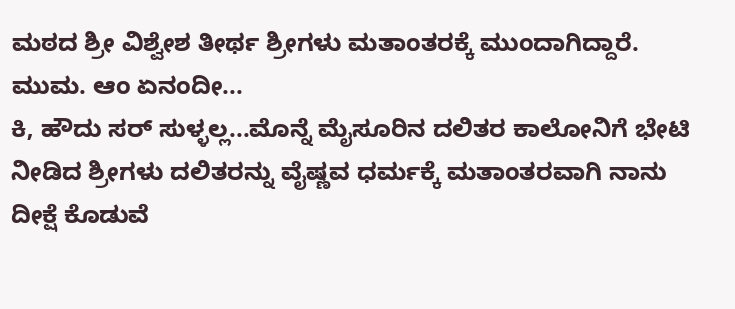ಮಠದ ಶ್ರೀ ವಿಶ್ವೇಶ ತೀರ್ಥ ಶ್ರೀಗಳು ಮತಾಂತರಕ್ಕೆ ಮುಂದಾಗಿದ್ದಾರೆ.
ಮುಮ. ಆಂ ಏನಂದೀ...
ಕಿ, ಹೌದು ಸರ್ ಸುಳ್ಳಲ್ಲ...ಮೊನ್ನೆ ಮೈಸೂರಿನ ದಲಿತರ ಕಾಲೋನಿಗೆ ಭೇಟಿ ನೀಡಿದ ಶ್ರೀಗಳು ದಲಿತರನ್ನು ವೈಷ್ಣವ ಧರ್ಮಕ್ಕೆ ಮತಾಂತರವಾಗಿ ನಾನು ದೀಕ್ಷೆ ಕೊಡುವೆ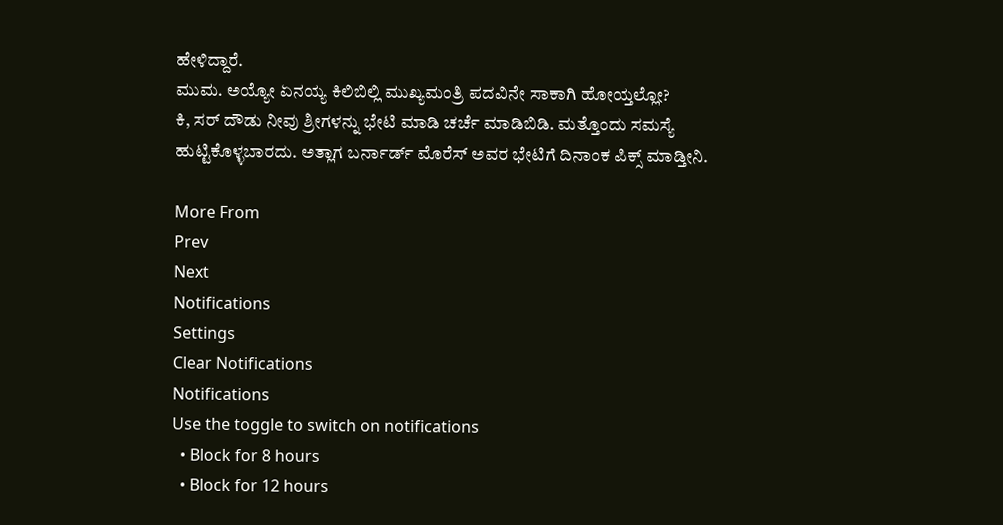ಹೇಳಿದ್ದಾರೆ.
ಮುಮ. ಅಯ್ಯೋ ಏನಯ್ಯ ಕಿಲಿಬಿಲ್ಲಿ ಮುಖ್ಯಮಂತ್ರಿ ಪದವಿನೇ ಸಾಕಾಗಿ ಹೋಯ್ತಲ್ಲೋ?
ಕಿ, ಸರ್ ದೌಡು ನೀವು ಶ್ರೀಗಳನ್ನು ಭೇಟಿ ಮಾಡಿ ಚರ್ಚೆ ಮಾಡಿಬಿಡಿ. ಮತ್ತೊಂದು ಸಮಸ್ಯೆ ಹುಟ್ಟಿಕೊಳ್ಳಬಾರದು. ಅತ್ಲಾಗ ಬರ್ನಾರ್ಡ್ ಮೊರೆಸ್ ಅವರ ಭೇಟಿಗೆ ದಿನಾಂಕ ಪಿಕ್ಸ್ ಮಾಡ್ತೀನಿ.

More From
Prev
Next
Notifications
Settings
Clear Notifications
Notifications
Use the toggle to switch on notifications
  • Block for 8 hours
  • Block for 12 hours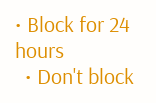• Block for 24 hours
  • Don't block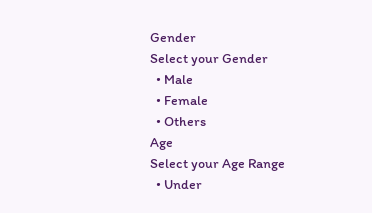Gender
Select your Gender
  • Male
  • Female
  • Others
Age
Select your Age Range
  • Under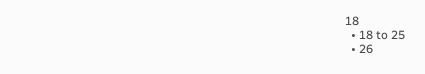18
  • 18 to 25
  • 26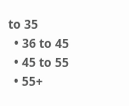to 35
  • 36 to 45
  • 45 to 55
  • 55+